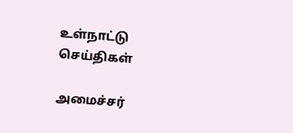உள்நாட்டு செய்திகள்

அமைச்சர்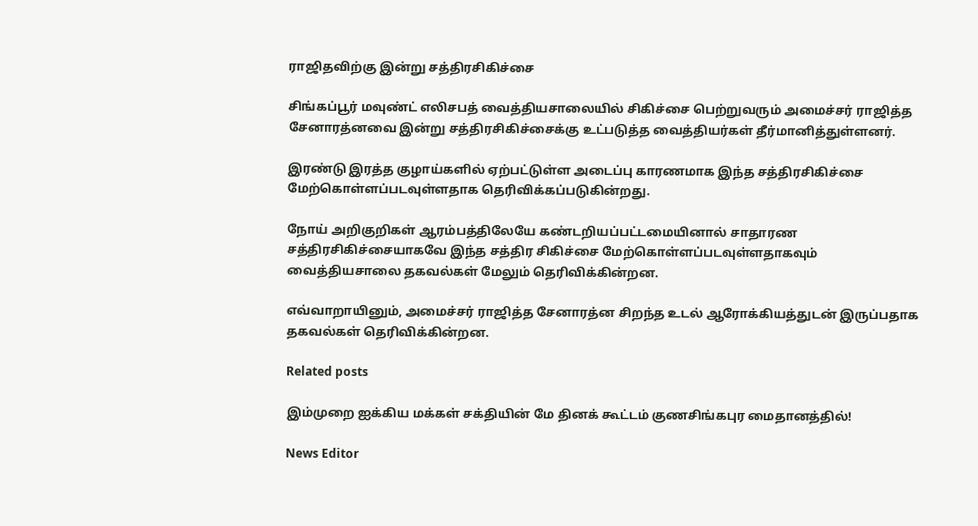ராஜிதவிற்கு இன்று சத்திரசிகிச்சை

சிங்கப்பூர் மவுண்ட் எலிசபத் வைத்தியசாலையில் சிகிச்சை பெற்றுவரும் அமைச்சர் ராஜித்த சேனாரத்னவை இன்று சத்திரசிகிச்சைக்கு உட்படுத்த வைத்தியர்கள் தீர்மானித்துள்ளனர்.

இரண்டு இரத்த குழாய்களில் ஏற்பட்டுள்ள அடைப்பு காரணமாக இந்த சத்திரசிகிச்சை மேற்கொள்ளப்படவுள்ளதாக தெரிவிக்கப்படுகின்றது.

நோய் அறிகுறிகள் ஆரம்பத்திலேயே கண்டறியப்பட்டமையினால் சாதாரண சத்திரசிகிச்சையாகவே இந்த சத்திர சிகிச்சை மேற்கொள்ளப்படவுள்ளதாகவும் வைத்தியசாலை தகவல்கள் மேலும் தெரிவிக்கின்றன.

எவ்வாறாயினும், அமைச்சர் ராஜித்த சேனாரத்ன சிறந்த உடல் ஆரோக்கியத்துடன் இருப்பதாக தகவல்கள் தெரிவிக்கின்றன.

Related posts

இம்முறை ஐக்கிய மக்கள் சக்தியின் மே தினக் கூட்டம் குணசிங்கபுர மைதானத்தில்!

News Editor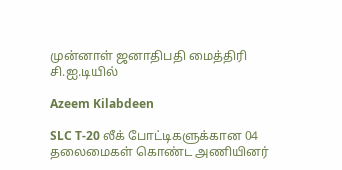முன்னாள் ஜனாதிபதி மைத்திரி சி.ஐ.டியில்

Azeem Kilabdeen

SLC T-20 லீக் போட்டிகளுக்கான 04 தலைமைகள் கொண்ட அணியினர்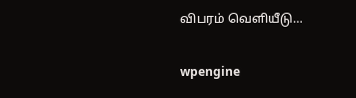விபரம் வெளியீடு…

wpengine